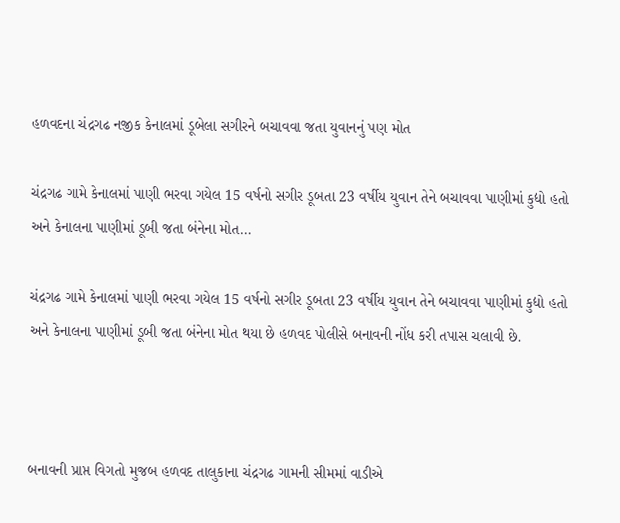હળવદના ચંદ્રગઢ નજીક કેનાલમાં ડૂબેલા સગીરને બચાવવા જતા યુવાનનું પણ મોત

ચંદ્રગઢ ગામે કેનાલમાં પાણી ભરવા ગયેલ 15 વર્ષનો સગીર ડૂબતા 23 વર્ષીય યુવાન તેને બચાવવા પાણીમાં કુદ્યો હતો અને કેનાલના પાણીમાં ડૂબી જતા બંનેના મોત…

ચંદ્રગઢ ગામે કેનાલમાં પાણી ભરવા ગયેલ 15 વર્ષનો સગીર ડૂબતા 23 વર્ષીય યુવાન તેને બચાવવા પાણીમાં કુદ્યો હતો અને કેનાલના પાણીમાં ડૂબી જતા બંનેના મોત થયા છે હળવદ પોલીસે બનાવની નોંધ કરી તપાસ ચલાવી છે.



બનાવની પ્રાપ્ત વિગતો મુજબ હળવદ તાલુકાના ચંદ્રગઢ ગામની સીમમાં વાડીએ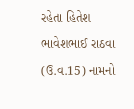રહેતા હિતેશ ભાવેશભાઈ રાઠવા (ઉ.વ.15) નામનો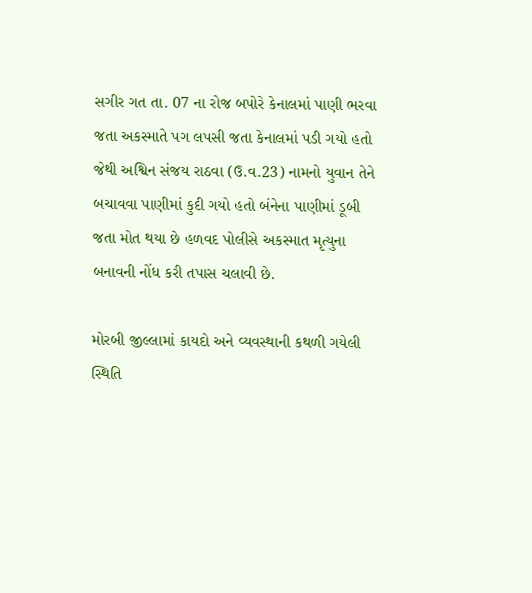સગીર ગત તા. 07 ના રોજ બપોરે કેનાલમાં પાણી ભરવા જતા અકસ્માતે પગ લપસી જતા કેનાલમાં પડી ગયો હતો જેથી અશ્વિન સંજય રાઠવા (ઉ.વ.23) નામનો યુવાન તેને બચાવવા પાણીમાં કુદી ગયો હતો બંનેના પાણીમાં ડૂબી જતા મોત થયા છે હળવદ પોલીસે અકસ્માત મૃત્યુના બનાવની નોંધ કરી તપાસ ચલાવી છે.

મોરબી જીલ્લામાં કાયદો અને વ્યવસ્થાની કથળી ગયેલી સ્થિતિ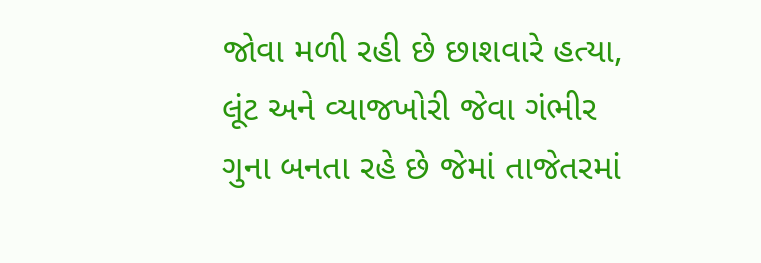જોવા મળી રહી છે છાશવારે હત્યા, લૂંટ અને વ્યાજખોરી જેવા ગંભીર ગુના બનતા રહે છે જેમાં તાજેતરમાં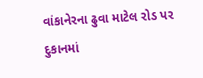વાંકાનેરના ઢુવા માટેલ રોડ પર દુકાનમાં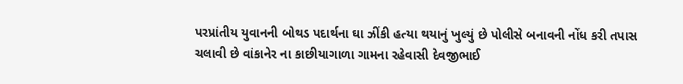પરપ્રાંતીય યુવાનની બોથડ પદાર્થના ઘા ઝીંકી હત્યા થયાનું ખુલ્યું છે પોલીસે બનાવની નોંધ કરી તપાસ ચલાવી છે વાંકાનેર ના કાછીયાગાળા ગામના રહેવાસી દેવજીભાઈ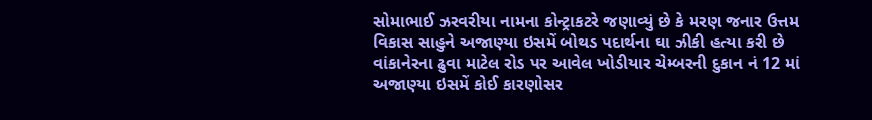સોમાભાઈ ઝરવરીયા નામના કોન્ટ્રાકટરે જણાવ્યું છે કે મરણ જનાર ઉત્તમ વિકાસ સાહુને અજાણ્યા ઇસમેં બોથડ પદાર્થના ઘા ઝીકી હત્યા કરી છે વાંકાનેરના ઢુવા માટેલ રોડ પર આવેલ ખોડીયાર ચેમ્બરની દુકાન નં 12 માં અજાણ્યા ઇસમેં કોઈ કારણોસર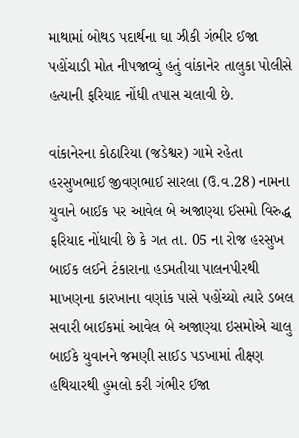માથામાં બોથડ પદાર્થના ઘા ઝીકી ગંભીર ઈજા પહોંચાડી મોત નીપજાવ્યું હતું વાંકાનેર તાલુકા પોલીસે હત્યાની ફરિયાદ નોંધી તપાસ ચલાવી છે.

વાંકાનેરના કોઠારિયા (જડેશ્વર) ગામે રહેતા હરસુખભાઈ જીવણભાઈ સારલા (ઉ.વ.28) નામના યુવાને બાઈક પર આવેલ બે અજાણ્યા ઈસમો વિરુદ્ધ ફરિયાદ નોંધાવી છે કે ગત તા. 05 ના રોજ હરસુખ બાઈક લઈને ટંકારાના હડમતીયા પાલનપીરથી માખણના કારખાના વણાંક પાસે પહોંચ્યો ત્યારે ડબલ સવારી બાઈકમાં આવેલ બે અજાણ્યા ઇસમોએ ચાલુ બાઈકે યુવાનને જમણી સાઈડ પડખામાં તીક્ષ્ણ હથિયારથી હુમલો કરી ગંભીર ઈજા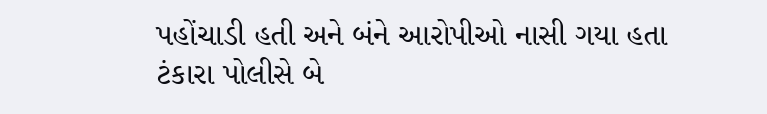પહોંચાડી હતી અને બંને આરોપીઓ નાસી ગયા હતા ટંકારા પોલીસે બે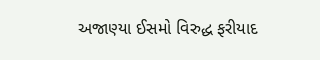અજાણ્યા ઈસમો વિરુદ્ધ ફરીયાદ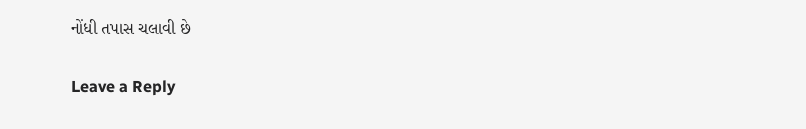નોંધી તપાસ ચલાવી છે

Leave a Reply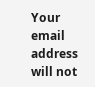Your email address will not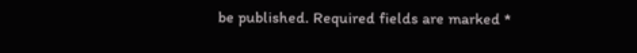be published. Required fields are marked *